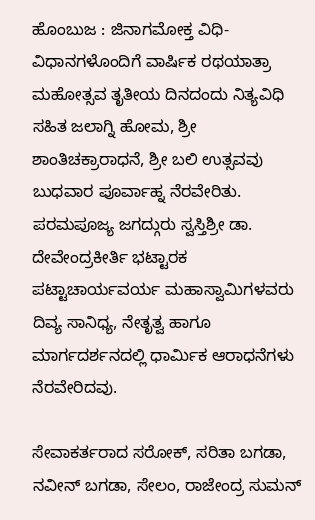ಹೊಂಬುಜ : ಜಿನಾಗಮೋಕ್ತ ವಿಧಿ-ವಿಧಾನಗಳೊಂದಿಗೆ ವಾರ್ಷಿಕ ರಥಯಾತ್ರಾ ಮಹೋತ್ಸವ ತೃತೀಯ ದಿನದಂದು ನಿತ್ಯವಿಧಿ ಸಹಿತ ಜಲಾಗ್ನಿ ಹೋಮ, ಶ್ರೀ ಶಾಂತಿಚಕ್ರಾರಾಧನೆ, ಶ್ರೀ ಬಲಿ ಉತ್ಸವವು ಬುಧವಾರ ಪೂರ್ವಾಹ್ನ ನೆರವೇರಿತು.
ಪರಮಪೂಜ್ಯ ಜಗದ್ಗುರು ಸ್ವಸ್ತಿಶ್ರೀ ಡಾ. ದೇವೇಂದ್ರಕೀರ್ತಿ ಭಟ್ಟಾರಕ ಪಟ್ಟಾಚಾರ್ಯವರ್ಯ ಮಹಾಸ್ವಾಮಿಗಳವರು ದಿವ್ಯ ಸಾನಿಧ್ಯ, ನೇತೃತ್ವ ಹಾಗೂ ಮಾರ್ಗದರ್ಶನದಲ್ಲಿ ಧಾರ್ಮಿಕ ಆರಾಧನೆಗಳು ನೆರವೇರಿದವು.

ಸೇವಾಕರ್ತರಾದ ಸರೋಕ್, ಸರಿತಾ ಬಗಡಾ, ನವೀನ್ ಬಗಡಾ, ಸೇಲಂ, ರಾಜೇಂದ್ರ ಸುಮನ್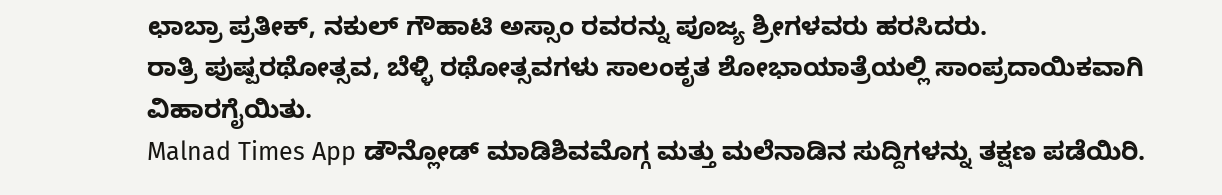ಛಾಬ್ರಾ ಪ್ರತೀಕ್, ನಕುಲ್ ಗೌಹಾಟಿ ಅಸ್ಸಾಂ ರವರನ್ನು ಪೂಜ್ಯ ಶ್ರೀಗಳವರು ಹರಸಿದರು.
ರಾತ್ರಿ ಪುಷ್ಪರಥೋತ್ಸವ, ಬೆಳ್ಳಿ ರಥೋತ್ಸವಗಳು ಸಾಲಂಕೃತ ಶೋಭಾಯಾತ್ರೆಯಲ್ಲಿ ಸಾಂಪ್ರದಾಯಿಕವಾಗಿ ವಿಹಾರಗೈಯಿತು.
Malnad Times App ಡೌನ್ಲೋಡ್ ಮಾಡಿಶಿವಮೊಗ್ಗ ಮತ್ತು ಮಲೆನಾಡಿನ ಸುದ್ದಿಗಳನ್ನು ತಕ್ಷಣ ಪಡೆಯಿರಿ.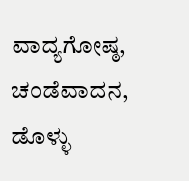ವಾದ್ಯಗೋಷ್ಠ, ಚಂಡೆವಾದನ, ಡೊಳ್ಳು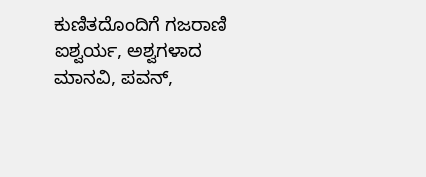ಕುಣಿತದೊಂದಿಗೆ ಗಜರಾಣಿ ಐಶ್ವರ್ಯ, ಅಶ್ವಗಳಾದ ಮಾನವಿ, ಪವನ್,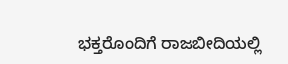ಭಕ್ತರೊಂದಿಗೆ ರಾಜಬೀದಿಯಲ್ಲಿ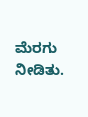ಮೆರಗು ನೀಡಿತು.